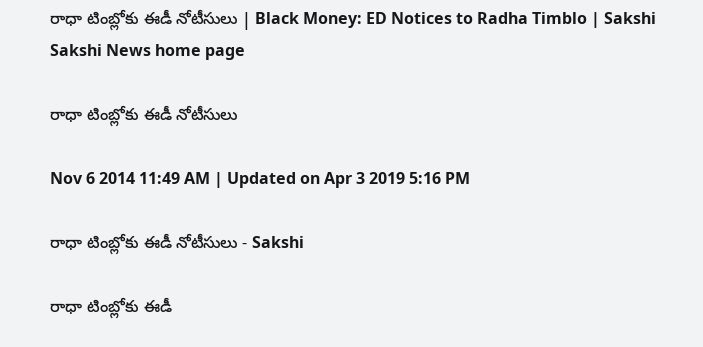రాధా టింబ్లోకు ఈడీ నోటీసులు | Black Money: ED Notices to Radha Timblo | Sakshi
Sakshi News home page

రాధా టింబ్లోకు ఈడీ నోటీసులు

Nov 6 2014 11:49 AM | Updated on Apr 3 2019 5:16 PM

రాధా టింబ్లోకు ఈడీ నోటీసులు - Sakshi

రాధా టింబ్లోకు ఈడీ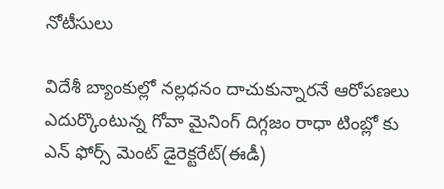నోటీసులు

విదేశీ బ్యాంకుల్లో నల్లధనం దాచుకున్నారనే ఆరోపణలు ఎదుర్కొంటున్న గోవా మైనింగ్ దిగ్గజం రాధా టింబ్లో కు ఎన్ ఫోర్స్ మెంట్ డైరెక్టరేట్(ఈడీ)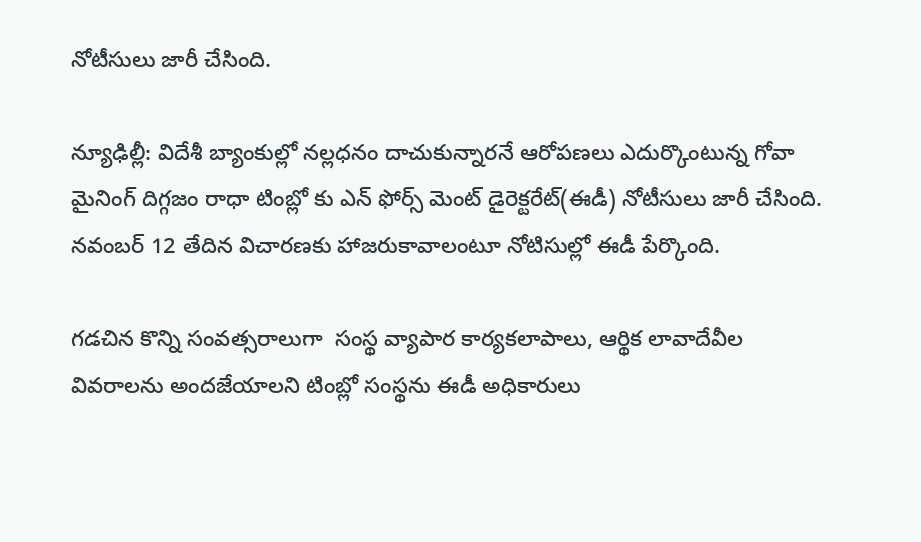నోటీసులు జారీ చేసింది.

న్యూఢిల్లీ: విదేశీ బ్యాంకుల్లో నల్లధనం దాచుకున్నారనే ఆరోపణలు ఎదుర్కొంటున్న గోవా మైనింగ్ దిగ్గజం రాధా టింబ్లో కు ఎన్ ఫోర్స్ మెంట్ డైరెక్టరేట్(ఈడీ) నోటీసులు జారీ చేసింది. నవంబర్ 12 తేదిన విచారణకు హాజరుకావాలంటూ నోటిసుల్లో ఈడీ పేర్కొంది.

గడచిన కొన్ని సంవత్సరాలుగా  సంస్థ వ్యాపార కార్యకలాపాలు, ఆర్థిక లావాదేవీల వివరాలను అందజేయాలని టింబ్లో సంస్థను ఈడీ అధికారులు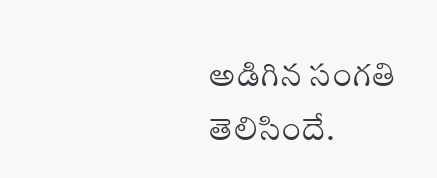అడిగిన సంగతి తెలిసిందే.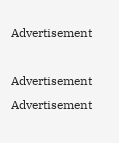Advertisement

Advertisement
Advertisement